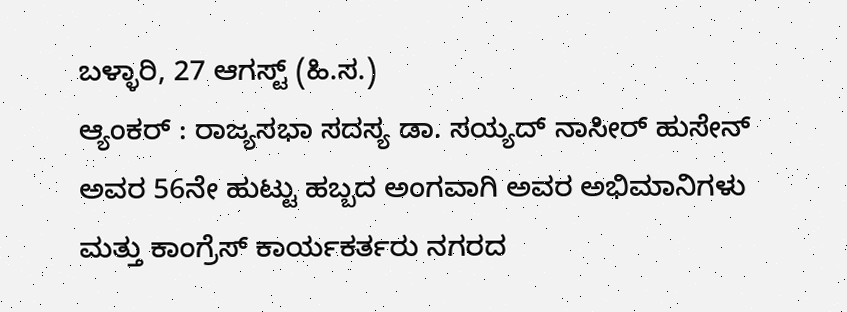ಬಳ್ಳಾರಿ, 27 ಆಗಸ್ಟ್ (ಹಿ.ಸ.)
ಆ್ಯಂಕರ್ : ರಾಜ್ಯಸಭಾ ಸದಸ್ಯ ಡಾ. ಸಯ್ಯದ್ ನಾಸೀರ್ ಹುಸೇನ್ ಅವರ 56ನೇ ಹುಟ್ಟು ಹಬ್ಬದ ಅಂಗವಾಗಿ ಅವರ ಅಭಿಮಾನಿಗಳು ಮತ್ತು ಕಾಂಗ್ರೆಸ್ ಕಾರ್ಯಕರ್ತರು ನಗರದ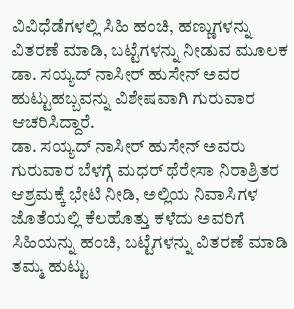ವಿವಿಧೆಡೆಗಳಲ್ಲಿ ಸಿಹಿ ಹಂಚಿ, ಹಣ್ಣುಗಳನ್ನು ವಿತರಣೆ ಮಾಡಿ, ಬಟ್ಟೆಗಳನ್ನು ನೀಡುವ ಮೂಲಕ ಡಾ. ಸಯ್ಯದ್ ನಾಸೀರ್ ಹುಸೇನ್ ಅವರ ಹುಟ್ಟುಹಬ್ಬವನ್ನು ವಿಶೇಷವಾಗಿ ಗುರುವಾರ ಆಚರಿಸಿದ್ದಾರೆ.
ಡಾ. ಸಯ್ಯದ್ ನಾಸೀರ್ ಹುಸೇನ್ ಅವರು ಗುರುವಾರ ಬೆಳಗ್ಗೆ ಮಧರ್ ಥೆರೇಸಾ ನಿರಾಶ್ರಿತರ ಆಶ್ರಮಕ್ಕೆ ಭೇಟಿ ನೀಡಿ, ಅಲ್ಲಿಯ ನಿವಾಸಿಗಳ ಜೊತೆಯಲ್ಲಿ ಕೆಲಹೊತ್ತು ಕಳೆದು ಅವರಿಗೆ ಸಿಹಿಯನ್ನು ಹಂಚಿ, ಬಟ್ಟೆಗಳನ್ನು ವಿತರಣೆ ಮಾಡಿ ತಮ್ಮ ಹುಟ್ಟು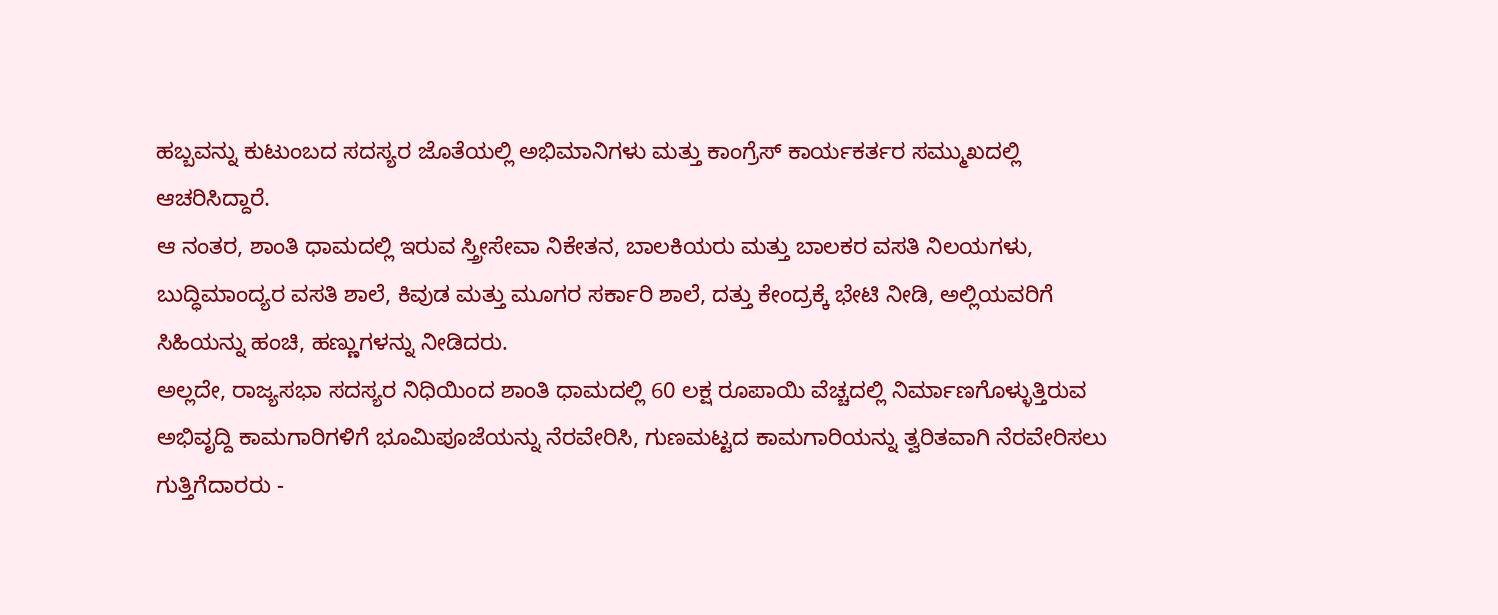ಹಬ್ಬವನ್ನು ಕುಟುಂಬದ ಸದಸ್ಯರ ಜೊತೆಯಲ್ಲಿ ಅಭಿಮಾನಿಗಳು ಮತ್ತು ಕಾಂಗ್ರೆಸ್ ಕಾರ್ಯಕರ್ತರ ಸಮ್ಮುಖದಲ್ಲಿ ಆಚರಿಸಿದ್ದಾರೆ.
ಆ ನಂತರ, ಶಾಂತಿ ಧಾಮದಲ್ಲಿ ಇರುವ ಸ್ತ್ರೀಸೇವಾ ನಿಕೇತನ, ಬಾಲಕಿಯರು ಮತ್ತು ಬಾಲಕರ ವಸತಿ ನಿಲಯಗಳು, ಬುದ್ಧಿಮಾಂದ್ಯರ ವಸತಿ ಶಾಲೆ, ಕಿವುಡ ಮತ್ತು ಮೂಗರ ಸರ್ಕಾರಿ ಶಾಲೆ, ದತ್ತು ಕೇಂದ್ರಕ್ಕೆ ಭೇಟಿ ನೀಡಿ, ಅಲ್ಲಿಯವರಿಗೆ ಸಿಹಿಯನ್ನು ಹಂಚಿ, ಹಣ್ಣುಗಳನ್ನು ನೀಡಿದರು.
ಅಲ್ಲದೇ, ರಾಜ್ಯಸಭಾ ಸದಸ್ಯರ ನಿಧಿಯಿಂದ ಶಾಂತಿ ಧಾಮದಲ್ಲಿ 60 ಲಕ್ಷ ರೂಪಾಯಿ ವೆಚ್ಚದಲ್ಲಿ ನಿರ್ಮಾಣಗೊಳ್ಳುತ್ತಿರುವ ಅಭಿವೃದ್ದಿ ಕಾಮಗಾರಿಗಳಿಗೆ ಭೂಮಿಪೂಜೆಯನ್ನು ನೆರವೇರಿಸಿ, ಗುಣಮಟ್ಟದ ಕಾಮಗಾರಿಯನ್ನು ತ್ವರಿತವಾಗಿ ನೆರವೇರಿಸಲು ಗುತ್ತಿಗೆದಾರರು -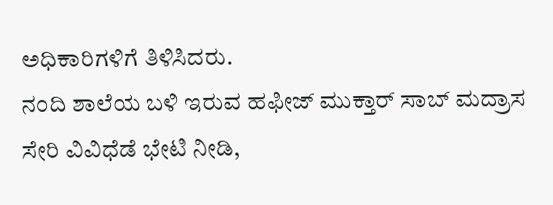ಅಧಿಕಾರಿಗಳಿಗೆ ತಿಳಿಸಿದರು.
ನಂದಿ ಶಾಲೆಯ ಬಳಿ ಇರುವ ಹಫೀಜ್ ಮುಕ್ತಾರ್ ಸಾಬ್ ಮದ್ರಾಸ ಸೇರಿ ವಿವಿಧೆಡೆ ಭೇಟಿ ನೀಡಿ,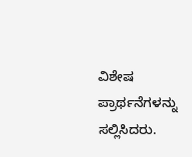ವಿಶೇಷ ಪ್ರಾರ್ಥನೆಗಳನ್ನು ಸಲ್ಲಿಸಿದರು.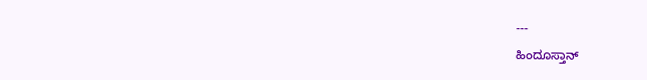---
ಹಿಂದೂಸ್ತಾನ್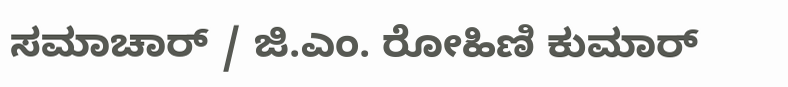ಸಮಾಚಾರ್ / ಜಿ.ಎಂ. ರೋಹಿಣಿ ಕುಮಾರ್